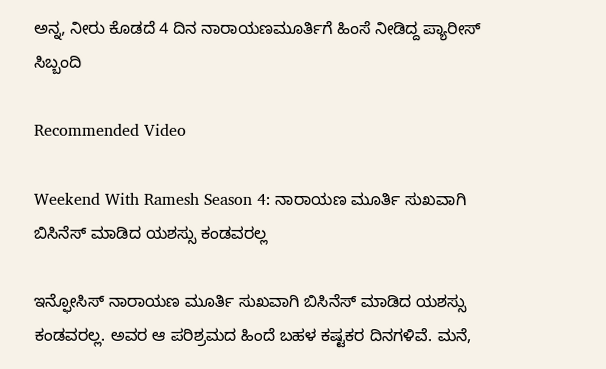ಅನ್ನ, ನೀರು ಕೊಡದೆ 4 ದಿನ ನಾರಾಯಣಮೂರ್ತಿಗೆ ಹಿಂಸೆ ನೀಡಿದ್ದ ಪ್ಯಾರೀಸ್ ಸಿಬ್ಬಂದಿ

Recommended Video

Weekend With Ramesh Season 4: ನಾರಾಯಣ ಮೂರ್ತಿ ಸುಖವಾಗಿ ಬಿಸಿನೆಸ್ ಮಾಡಿದ ಯಶಸ್ಸು ಕಂಡವರಲ್ಲ

ಇನ್ಫೋಸಿಸ್ ನಾರಾಯಣ ಮೂರ್ತಿ ಸುಖವಾಗಿ ಬಿಸಿನೆಸ್ ಮಾಡಿದ ಯಶಸ್ಸು ಕಂಡವರಲ್ಲ. ಅವರ ಆ ಪರಿಶ್ರಮದ ಹಿಂದೆ ಬಹಳ ಕಷ್ಟಕರ ದಿನಗಳಿವೆ. ಮನೆ,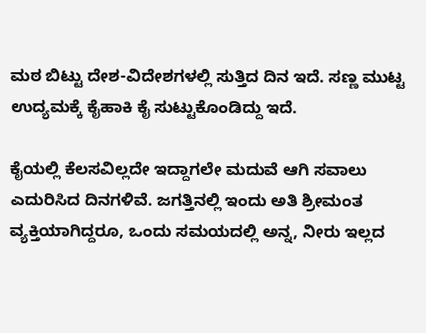ಮಠ ಬಿಟ್ಟು ದೇಶ-ವಿದೇಶಗಳಲ್ಲಿ ಸುತ್ತಿದ ದಿನ ಇದೆ. ಸಣ್ಣ ಮುಟ್ಟ ಉದ್ಯಮಕ್ಕೆ ಕೈಹಾಕಿ ಕೈ ಸುಟ್ಟುಕೊಂಡಿದ್ದು ಇದೆ.

ಕೈಯಲ್ಲಿ ಕೆಲಸವಿಲ್ಲದೇ ಇದ್ದಾಗಲೇ ಮದುವೆ ಆಗಿ ಸವಾಲು ಎದುರಿಸಿದ ದಿನಗಳಿವೆ. ಜಗತ್ತಿನಲ್ಲಿ ಇಂದು ಅತಿ ಶ್ರೀಮಂತ ವ್ಯಕ್ತಿಯಾಗಿದ್ದರೂ, ಒಂದು ಸಮಯದಲ್ಲಿ ಅನ್ನ, ನೀರು ಇಲ್ಲದ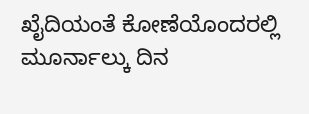ಖೈದಿಯಂತೆ ಕೋಣೆಯೊಂದರಲ್ಲಿ ಮೂರ್ನಾಲ್ಕು ದಿನ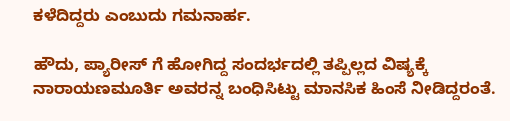ಕಳೆದಿದ್ದರು ಎಂಬುದು ಗಮನಾರ್ಹ.

ಹೌದು, ಪ್ಯಾರೀಸ್ ಗೆ ಹೋಗಿದ್ದ ಸಂದರ್ಭದಲ್ಲಿ ತಪ್ಪಿಲ್ಲದ ವಿಷ್ಯಕ್ಕೆ ನಾರಾಯಣಮೂರ್ತಿ ಅವರನ್ನ ಬಂಧಿಸಿಟ್ಟು ಮಾನಸಿಕ ಹಿಂಸೆ ನೀಡಿದ್ದರಂತೆ.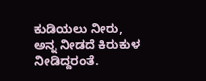ಕುಡಿಯಲು ನೀರು, ಅನ್ನ ನೀಡದೆ ಕಿರುಕುಳ ನೀಡಿದ್ದರಂತೆ.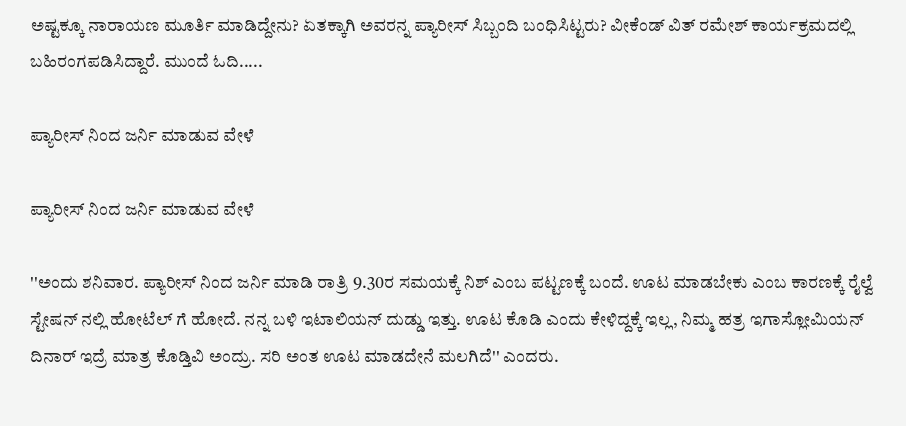ಅಷ್ಟಕ್ಕೂ ನಾರಾಯಣ ಮೂರ್ತಿ ಮಾಡಿದ್ದೇನು? ಏತಕ್ಕಾಗಿ ಅವರನ್ನ ಪ್ಯಾರೀಸ್ ಸಿಬ್ಬಂದಿ ಬಂಧಿಸಿಟ್ಟರು? ವೀಕೆಂಡ್ ವಿತ್ ರಮೇಶ್ ಕಾರ್ಯಕ್ರಮದಲ್ಲಿ ಬಹಿರಂಗಪಡಿಸಿದ್ದಾರೆ. ಮುಂದೆ ಓದಿ.....

ಪ್ಯಾರೀಸ್ ನಿಂದ ಜರ್ನಿ ಮಾಡುವ ವೇಳೆ

ಪ್ಯಾರೀಸ್ ನಿಂದ ಜರ್ನಿ ಮಾಡುವ ವೇಳೆ

''ಅಂದು ಶನಿವಾರ. ಪ್ಯಾರೀಸ್ ನಿಂದ ಜರ್ನಿ ಮಾಡಿ ರಾತ್ರಿ 9.30ರ ಸಮಯಕ್ಕೆ ನಿಶ್ ಎಂಬ ಪಟ್ಟಣಕ್ಕೆ ಬಂದೆ. ಊಟ ಮಾಡಬೇಕು ಎಂಬ ಕಾರಣಕ್ಕೆ ರೈಲ್ವೆ ಸ್ಟೇಷನ್ ನಲ್ಲಿ ಹೋಟೆಲ್ ಗೆ ಹೋದೆ. ನನ್ನ ಬಳಿ ಇಟಾಲಿಯನ್ ದುಡ್ಡು ಇತ್ತು. ಊಟ ಕೊಡಿ ಎಂದು ಕೇಳಿದ್ದಕ್ಕೆ ಇಲ್ಲ, ನಿಮ್ಮ ಹತ್ರ ಇಗಾಸ್ಲೋಮಿಯನ್ ದಿನಾರ್ ಇದ್ರೆ ಮಾತ್ರ ಕೊಡ್ತಿವಿ ಅಂದ್ರು. ಸರಿ ಅಂತ ಊಟ ಮಾಡದೇನೆ ಮಲಗಿದೆ'' ಎಂದರು.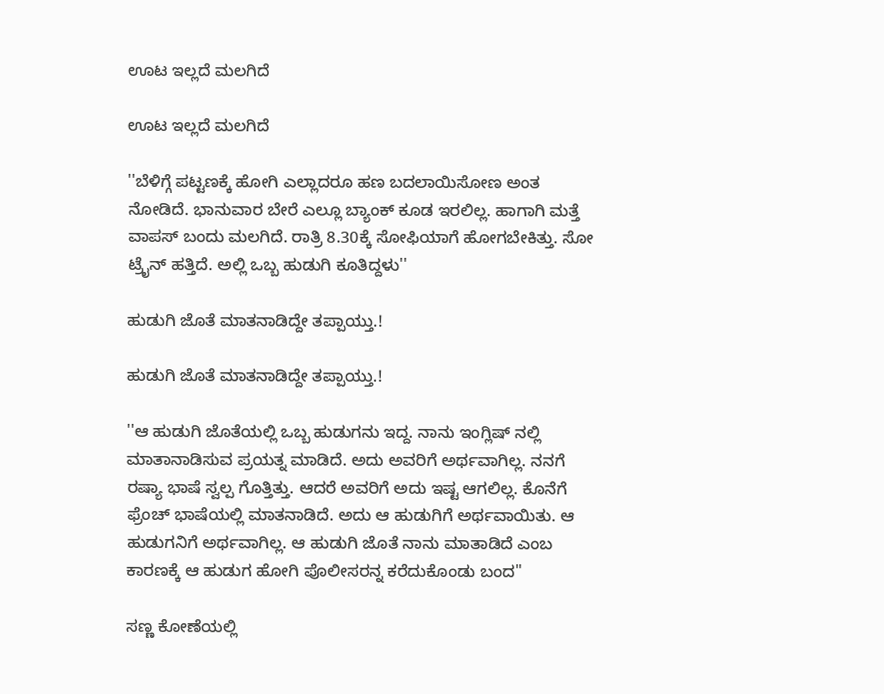ಊಟ ಇಲ್ಲದೆ ಮಲಗಿದೆ

ಊಟ ಇಲ್ಲದೆ ಮಲಗಿದೆ

''ಬೆಳಿಗ್ಗೆ ಪಟ್ಟಣಕ್ಕೆ ಹೋಗಿ ಎಲ್ಲಾದರೂ ಹಣ ಬದಲಾಯಿಸೋಣ ಅಂತ ನೋಡಿದೆ. ಭಾನುವಾರ ಬೇರೆ ಎಲ್ಲೂ ಬ್ಯಾಂಕ್ ಕೂಡ ಇರಲಿಲ್ಲ. ಹಾಗಾಗಿ ಮತ್ತೆ ವಾಪಸ್ ಬಂದು ಮಲಗಿದೆ. ರಾತ್ರಿ 8.30ಕ್ಕೆ ಸೋಫಿಯಾಗೆ ಹೋಗಬೇಕಿತ್ತು. ಸೋ ಟ್ರೈನ್ ಹತ್ತಿದೆ. ಅಲ್ಲಿ ಒಬ್ಬ ಹುಡುಗಿ ಕೂತಿದ್ದಳು''

ಹುಡುಗಿ ಜೊತೆ ಮಾತನಾಡಿದ್ದೇ ತಪ್ಪಾಯ್ತು.!

ಹುಡುಗಿ ಜೊತೆ ಮಾತನಾಡಿದ್ದೇ ತಪ್ಪಾಯ್ತು.!

''ಆ ಹುಡುಗಿ ಜೊತೆಯಲ್ಲಿ ಒಬ್ಬ ಹುಡುಗನು ಇದ್ದ. ನಾನು ಇಂಗ್ಲಿಷ್ ನಲ್ಲಿ ಮಾತಾನಾಡಿಸುವ ಪ್ರಯತ್ನ ಮಾಡಿದೆ. ಅದು ಅವರಿಗೆ ಅರ್ಥವಾಗಿಲ್ಲ. ನನಗೆ ರಷ್ಯಾ ಭಾಷೆ ಸ್ವಲ್ಪ ಗೊತ್ತಿತ್ತು. ಆದರೆ ಅವರಿಗೆ ಅದು ಇಷ್ಟ ಆಗಲಿಲ್ಲ. ಕೊನೆಗೆ ಫ್ರೆಂಚ್ ಭಾಷೆಯಲ್ಲಿ ಮಾತನಾಡಿದೆ. ಅದು ಆ ಹುಡುಗಿಗೆ ಅರ್ಥವಾಯಿತು. ಆ ಹುಡುಗನಿಗೆ ಅರ್ಥವಾಗಿಲ್ಲ. ಆ ಹುಡುಗಿ ಜೊತೆ ನಾನು ಮಾತಾಡಿದೆ ಎಂಬ ಕಾರಣಕ್ಕೆ ಆ ಹುಡುಗ ಹೋಗಿ ಪೊಲೀಸರನ್ನ ಕರೆದುಕೊಂಡು ಬಂದ''

ಸಣ್ಣ ಕೋಣೆಯಲ್ಲಿ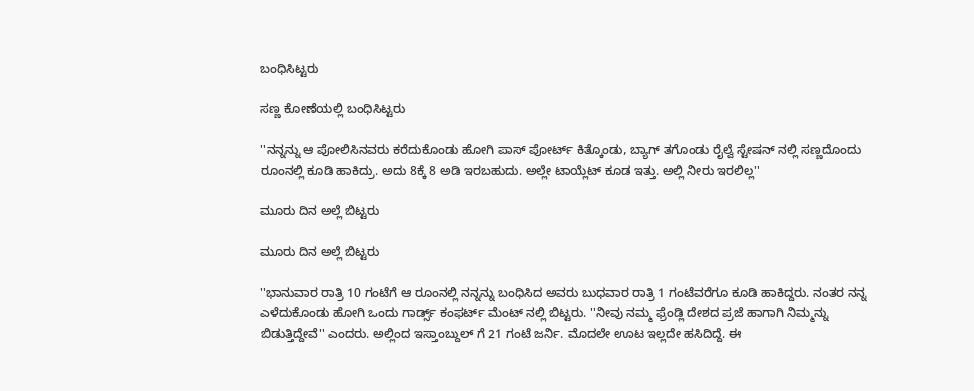ಬಂಧಿಸಿಟ್ಟರು

ಸಣ್ಣ ಕೋಣೆಯಲ್ಲಿ ಬಂಧಿಸಿಟ್ಟರು

''ನನ್ನನ್ನು ಆ ಪೋಲಿಸಿನವರು ಕರೆದುಕೊಂಡು ಹೋಗಿ ಪಾಸ್ ಪೋರ್ಟ್ ಕಿತ್ಕೊಂಡು, ಬ್ಯಾಗ್ ತಗೊಂಡು ರೈಲ್ವೆ ಸ್ಟೇಷನ್ ನಲ್ಲಿ ಸಣ್ಣದೊಂದು ರೂಂನಲ್ಲಿ ಕೂಡಿ ಹಾಕಿದ್ರು. ಅದು 8ಕ್ಕೆ 8 ಅಡಿ ಇರಬಹುದು. ಅಲ್ಲೇ ಟಾಯ್ಲೆಟ್ ಕೂಡ ಇತ್ತು. ಅಲ್ಲಿ ನೀರು ಇರಲಿಲ್ಲ''

ಮೂರು ದಿನ ಅಲ್ಲೆ ಬಿಟ್ಟರು

ಮೂರು ದಿನ ಅಲ್ಲೆ ಬಿಟ್ಟರು

''ಭಾನುವಾರ ರಾತ್ರಿ 10 ಗಂಟೆಗೆ ಆ ರೂಂನಲ್ಲಿ ನನ್ನನ್ನು ಬಂಧಿಸಿದ ಅವರು ಬುಧವಾರ ರಾತ್ರಿ 1 ಗಂಟೆವರೆಗೂ ಕೂಡಿ ಹಾಕಿದ್ದರು. ನಂತರ ನನ್ನ ಎಳೆದುಕೊಂಡು ಹೋಗಿ ಒಂದು ಗಾರ್ಡ್ಸ್ ಕಂಫರ್ಟ್ ಮೆಂಟ್ ನಲ್ಲಿ ಬಿಟ್ಟರು. ''ನೀವು ನಮ್ಮ ಫ್ರೆಂಡ್ಲಿ ದೇಶದ ಪ್ರಜೆ ಹಾಗಾಗಿ ನಿಮ್ಮನ್ನು ಬಿಡುತ್ತಿದ್ದೇವೆ'' ಎಂದರು. ಅಲ್ಲಿಂದ ಇಸ್ತಾಂಬ್ದುಲ್ ಗೆ 21 ಗಂಟೆ ಜರ್ನಿ. ಮೊದಲೇ ಊಟ ಇಲ್ಲದೇ ಹಸಿದಿದ್ದೆ. ಈ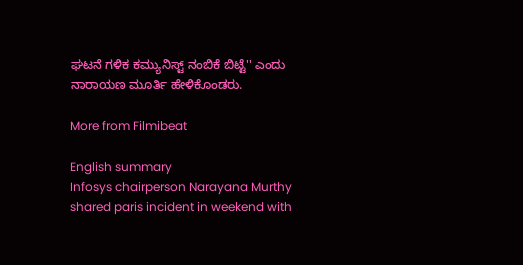ಘಟನೆ ಗಳಿಕ ಕಮ್ಯುನಿಸ್ಟ್ ನಂಬಿಕೆ ಬಿಟ್ಟೆ'' ಎಂದು ನಾರಾಯಣ ಮೂರ್ತಿ ಹೇಳಿಕೊಂಡರು.

More from Filmibeat

English summary
Infosys chairperson Narayana Murthy shared paris incident in weekend with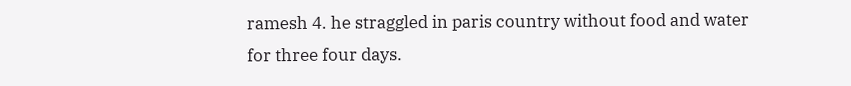ramesh 4. he straggled in paris country without food and water for three four days.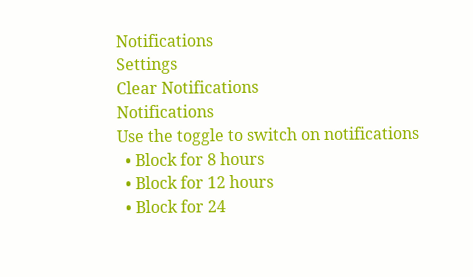Notifications
Settings
Clear Notifications
Notifications
Use the toggle to switch on notifications
  • Block for 8 hours
  • Block for 12 hours
  • Block for 24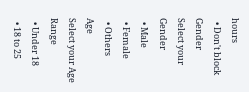hours
  • Don't block
Gender
Select your Gender
  • Male
  • Female
  • Others
Age
Select your Age Range
  • Under 18
  • 18 to 25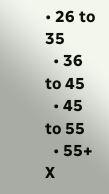• 26 to 35
  • 36 to 45
  • 45 to 55
  • 55+
X